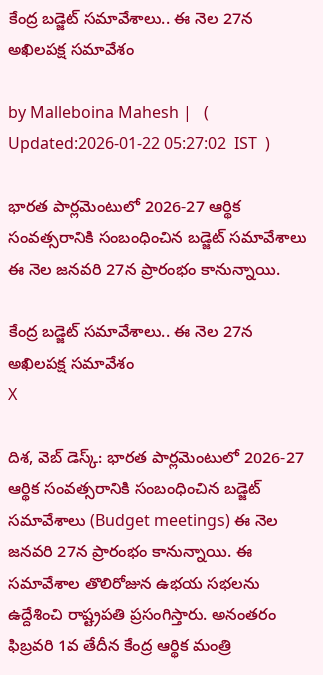కేంద్ర బడ్జెట్ సమావేశాలు.. ఈ నెల 27న అఖిలపక్ష సమావేశం

by Malleboina Mahesh |   (  Updated:2026-01-22 05:27:02  IST  )

భారత పార్లమెంటులో 2026-27 ఆర్థిక సంవత్సరానికి సంబంధించిన బడ్జెట్ సమావేశాలు ఈ నెల జనవరి 27న ప్రారంభం కానున్నాయి.

కేంద్ర బడ్జెట్ సమావేశాలు.. ఈ నెల 27న అఖిలపక్ష సమావేశం
X

దిశ, వెబ్ డెస్క్: భారత పార్లమెంటులో 2026-27 ఆర్థిక సంవత్సరానికి సంబంధించిన బడ్జెట్ సమావేశాలు (Budget meetings) ఈ నెల జనవరి 27న ప్రారంభం కానున్నాయి. ఈ సమావేశాల తొలిరోజున ఉభయ సభలను ఉద్దేశించి రాష్ట్రపతి ప్రసంగిస్తారు. అనంతరం ఫిబ్రవరి 1వ తేదీన కేంద్ర ఆర్థిక మంత్రి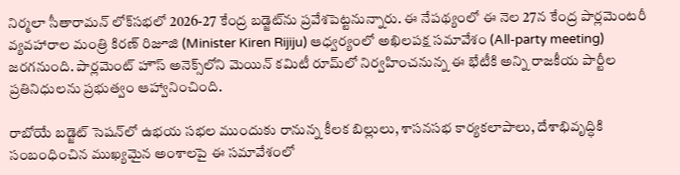నిర్మలా సీతారామన్ లోక్‌సభలో 2026-27 కేంద్ర బడ్జెట్‌ను ప్రవేశపెట్టనున్నారు. ఈ నేపథ్యంలో ఈ నెల 27న కేంద్ర పార్లమెంటరీ వ్యవహారాల మంత్రి కిరణ్ రిజూజి (Minister Kiren Rijiju) ఆధ్వర్యంలో అఖిలపక్ష సమావేశం (All-party meeting) జరగనుంది. పార్లమెంట్ హౌస్ అనెక్స్‌లోని మెయిన్ కమిటీ రూమ్‌లో నిర్వహించనున్న ఈ భేటీకి అన్ని రాజకీయ పార్టీల ప్రతినిధులను ప్రభుత్వం ఆహ్వానించింది.

రాబోయే బడ్జెట్ సెషన్‌లో ఉభయ సభల ముందుకు రానున్న కీలక బిల్లులు, శాసనసభ కార్యకలాపాలు, దేశాభివృద్ధికి సంబంధించిన ముఖ్యమైన అంశాలపై ఈ సమావేశంలో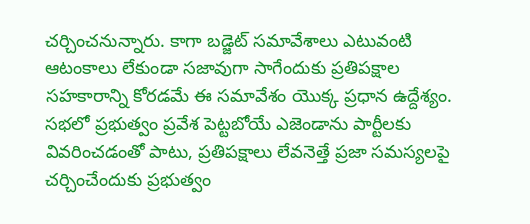చర్చించనున్నారు. కాగా బడ్జెట్ సమావేశాలు ఎటువంటి ఆటంకాలు లేకుండా సజావుగా సాగేందుకు ప్రతిపక్షాల సహకారాన్ని కోరడమే ఈ సమావేశం యొక్క ప్రధాన ఉద్దేశ్యం. సభలో ప్రభుత్వం ప్రవేశ పెట్టబోయే ఎజెండాను పార్టీలకు వివరించడంతో పాటు, ప్రతిపక్షాలు లేవనెత్తే ప్రజా సమస్యలపై చర్చించేందుకు ప్రభుత్వం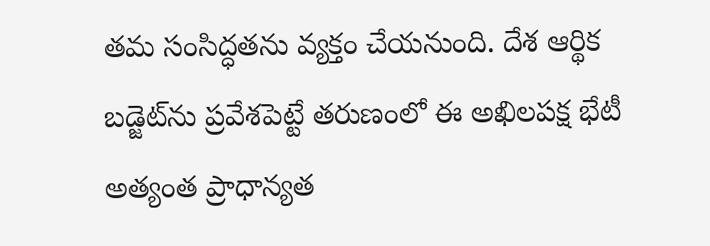తమ సంసిద్ధతను వ్యక్తం చేయనుంది. దేశ ఆర్థిక బడ్జెట్‌ను ప్రవేశపెట్టే తరుణంలో ఈ అఖిలపక్ష భేటీ అత్యంత ప్రాధాన్యత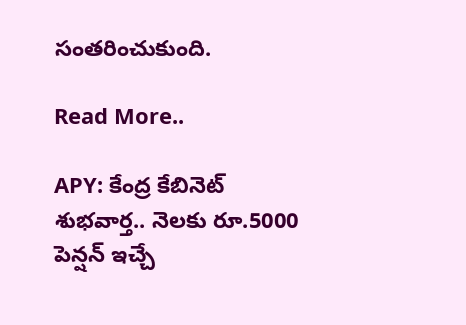సంతరించుకుంది.

Read More..

APY: కేంద్ర కేబినెట్ శుభవార్త.. నెలకు రూ.5000 పెన్షన్ ఇచ్చే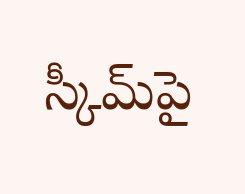స్కీమ్‍పై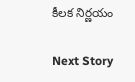కీలక నిర్ణయం

Next Story